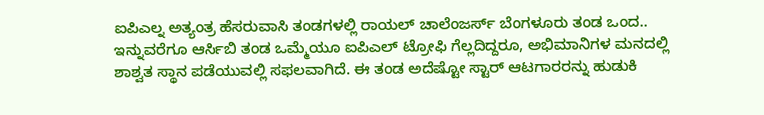ಐಪಿಎಲ್ನ ಅತ್ಯಂತ್ರ ಹೆಸರುವಾಸಿ ತಂಡಗಳಲ್ಲಿ ರಾಯಲ್ ಚಾಲೆಂಜರ್ಸ್ ಬೆಂಗಳೂರು ತಂಡ ಒಂದ.. ಇನ್ನುವರೆಗೂ ಆರ್ಸಿಬಿ ತಂಡ ಒಮ್ಮೆಯೂ ಐಪಿಎಲ್ ಟ್ರೋಫಿ ಗೆಲ್ಲದಿದ್ದರೂ, ಅಭಿಮಾನಿಗಳ ಮನದಲ್ಲಿ ಶಾಶ್ವತ ಸ್ಥಾನ ಪಡೆಯುವಲ್ಲಿ ಸಫಲವಾಗಿದೆ. ಈ ತಂಡ ಅದೆಷ್ಟೋ ಸ್ಟಾರ್ ಆಟಗಾರರನ್ನು ಹುಡುಕಿ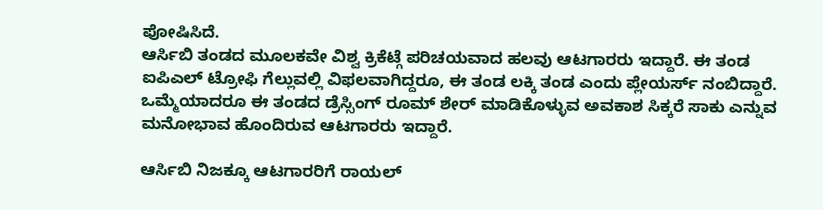ಪೋಷಿಸಿದೆ.
ಆರ್ಸಿಬಿ ತಂಡದ ಮೂಲಕವೇ ವಿಶ್ವ ಕ್ರಿಕೆಟ್ಗೆ ಪರಿಚಯವಾದ ಹಲವು ಆಟಗಾರರು ಇದ್ದಾರೆ. ಈ ತಂಡ ಐಪಿಎಲ್ ಟ್ರೋಫಿ ಗೆಲ್ಲುವಲ್ಲಿ ವಿಫಲವಾಗಿದ್ದರೂ, ಈ ತಂಡ ಲಕ್ಕಿ ತಂಡ ಎಂದು ಪ್ಲೇಯರ್ಸ್ ನಂಬಿದ್ದಾರೆ. ಒಮ್ಮೆಯಾದರೂ ಈ ತಂಡದ ಡ್ರೆಸ್ಸಿಂಗ್ ರೂಮ್ ಶೇರ್ ಮಾಡಿಕೊಳ್ಳುವ ಅವಕಾಶ ಸಿಕ್ಕರೆ ಸಾಕು ಎನ್ನುವ ಮನೋಭಾವ ಹೊಂದಿರುವ ಆಟಗಾರರು ಇದ್ದಾರೆ.

ಆರ್ಸಿಬಿ ನಿಜಕ್ಕೂ ಆಟಗಾರರಿಗೆ ರಾಯಲ್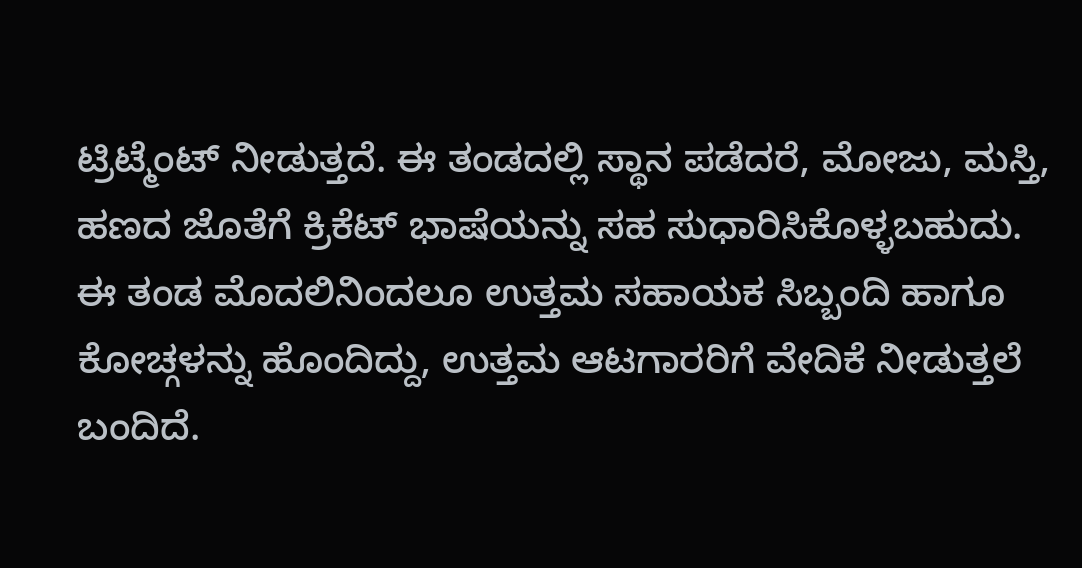ಟ್ರಿಟ್ಮೆಂಟ್ ನೀಡುತ್ತದೆ. ಈ ತಂಡದಲ್ಲಿ ಸ್ಥಾನ ಪಡೆದರೆ, ಮೋಜು, ಮಸ್ತಿ, ಹಣದ ಜೊತೆಗೆ ಕ್ರಿಕೆಟ್ ಭಾಷೆಯನ್ನು ಸಹ ಸುಧಾರಿಸಿಕೊಳ್ಳಬಹುದು. ಈ ತಂಡ ಮೊದಲಿನಿಂದಲೂ ಉತ್ತಮ ಸಹಾಯಕ ಸಿಬ್ಬಂದಿ ಹಾಗೂ ಕೋಚ್ಗಳನ್ನು ಹೊಂದಿದ್ದು, ಉತ್ತಮ ಆಟಗಾರರಿಗೆ ವೇದಿಕೆ ನೀಡುತ್ತಲೆ ಬಂದಿದೆ.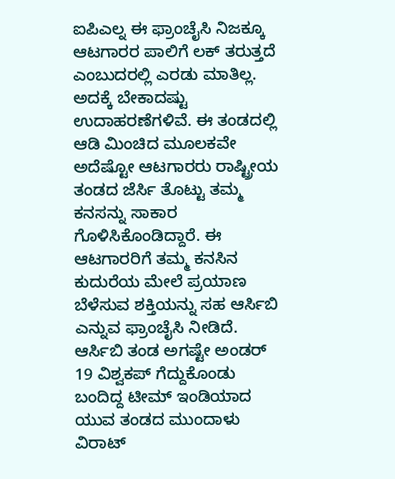ಐಪಿಎಲ್ನ ಈ ಫ್ರಾಂಚೈಸಿ ನಿಜಕ್ಕೂ ಆಟಗಾರರ ಪಾಲಿಗೆ ಲಕ್ ತರುತ್ತದೆ ಎಂಬುದರಲ್ಲಿ ಎರಡು ಮಾತಿಲ್ಲ. ಅದಕ್ಕೆ ಬೇಕಾದಷ್ಟು ಉದಾಹರಣೆಗಳಿವೆ. ಈ ತಂಡದಲ್ಲಿ ಆಡಿ ಮಿಂಚಿದ ಮೂಲಕವೇ ಅದೆಷ್ಟೋ ಆಟಗಾರರು ರಾಷ್ಟ್ರೀಯ ತಂಡದ ಜೆರ್ಸಿ ತೊಟ್ಟು ತಮ್ಮ ಕನಸನ್ನು ಸಾಕಾರ ಗೊಳಿಸಿಕೊಂಡಿದ್ದಾರೆ. ಈ ಆಟಗಾರರಿಗೆ ತಮ್ಮ ಕನಸಿನ ಕುದುರೆಯ ಮೇಲೆ ಪ್ರಯಾಣ ಬೆಳೆಸುವ ಶಕ್ತಿಯನ್ನು ಸಹ ಆರ್ಸಿಬಿ ಎನ್ನುವ ಫ್ರಾಂಚೈಸಿ ನೀಡಿದೆ.
ಆರ್ಸಿಬಿ ತಂಡ ಅಗಷ್ಟೇ ಅಂಡರ್ 19 ವಿಶ್ವಕಪ್ ಗೆದ್ದುಕೊಂಡು ಬಂದಿದ್ದ ಟೀಮ್ ಇಂಡಿಯಾದ ಯುವ ತಂಡದ ಮುಂದಾಳು ವಿರಾಟ್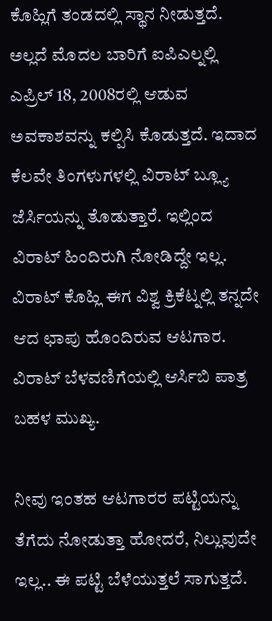ಕೊಹ್ಲಿಗೆ ತಂಡದಲ್ಲಿ ಸ್ಥಾನ ನೀಡುತ್ತದೆ. ಅಲ್ಲದೆ ಮೊದಲ ಬಾರಿಗೆ ಐಪಿಎಲ್ನಲ್ಲಿ ಎಪ್ರಿಲ್ 18, 2008ರಲ್ಲಿ ಆಡುವ ಅವಕಾಶವನ್ನು ಕಲ್ಪಿಸಿ ಕೊಡುತ್ತದೆ. ಇದಾದ ಕೆಲವೇ ತಿಂಗಳುಗಳಲ್ಲಿ ವಿರಾಟ್ ಬ್ಲ್ಯೂ ಜೆರ್ಸಿಯನ್ನು ತೊಡುತ್ತಾರೆ. ಇಲ್ಲಿಂದ ವಿರಾಟ್ ಹಿಂದಿರುಗಿ ನೋಡಿದ್ದೇ ಇಲ್ಲ. ವಿರಾಟ್ ಕೊಹ್ಲಿ ಈಗ ವಿಶ್ವ ಕ್ರಿಕೆಟ್ನಲ್ಲಿ ತನ್ನದೇ ಆದ ಛಾಪು ಹೊಂದಿರುವ ಆಟಗಾರ. ವಿರಾಟ್ ಬೆಳವಣಿಗೆಯಲ್ಲಿ ಆರ್ಸಿಬಿ ಪಾತ್ರ ಬಹಳ ಮುಖ್ಯ.

ನೀವು ಇಂತಹ ಆಟಗಾರರ ಪಟ್ಟಿಯನ್ನು ತೆಗೆದು ನೋಡುತ್ತಾ ಹೋದರೆ, ನಿಲ್ಲುವುದೇ ಇಲ್ಲ.. ಈ ಪಟ್ಟಿ ಬೆಳೆಯುತ್ತಲೆ ಸಾಗುತ್ತದೆ.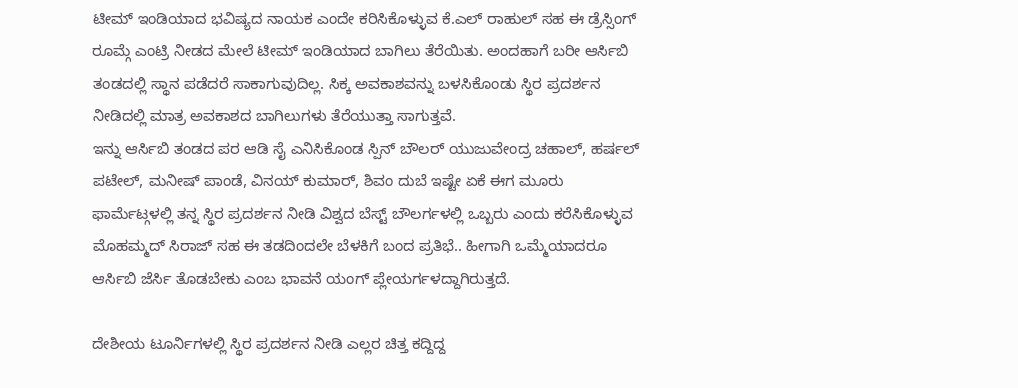ಟೀಮ್ ಇಂಡಿಯಾದ ಭವಿಷ್ಯದ ನಾಯಕ ಎಂದೇ ಕರಿಸಿಕೊಳ್ಳುವ ಕೆ.ಎಲ್ ರಾಹುಲ್ ಸಹ ಈ ಡ್ರೆಸ್ಸಿಂಗ್ ರೂಮ್ಗೆ ಎಂಟ್ರಿ ನೀಡದ ಮೇಲೆ ಟೀಮ್ ಇಂಡಿಯಾದ ಬಾಗಿಲು ತೆರೆಯಿತು. ಅಂದಹಾಗೆ ಬರೀ ಆರ್ಸಿಬಿ ತಂಡದಲ್ಲಿ ಸ್ಥಾನ ಪಡೆದರೆ ಸಾಕಾಗುವುದಿಲ್ಲ. ಸಿಕ್ಕ ಅವಕಾಶವನ್ನು ಬಳಸಿಕೊಂಡು ಸ್ಥಿರ ಪ್ರದರ್ಶನ ನೀಡಿದಲ್ಲಿ ಮಾತ್ರ ಅವಕಾಶದ ಬಾಗಿಲುಗಳು ತೆರೆಯುತ್ತಾ ಸಾಗುತ್ತವೆ.
ಇನ್ನು ಆರ್ಸಿಬಿ ತಂಡದ ಪರ ಆಡಿ ಸೈ ಎನಿಸಿಕೊಂಡ ಸ್ಪಿನ್ ಬೌಲರ್ ಯುಜುವೇಂದ್ರ ಚಹಾಲ್, ಹರ್ಷಲ್ ಪಟೇಲ್, ಮನೀಷ್ ಪಾಂಡೆ, ವಿನಯ್ ಕುಮಾರ್, ಶಿವಂ ದುಬೆ ಇಷ್ಟೇ ಏಕೆ ಈಗ ಮೂರು ಫಾರ್ಮೆಟ್ಗಳಲ್ಲಿ ತನ್ನ ಸ್ಥಿರ ಪ್ರದರ್ಶನ ನೀಡಿ ವಿಶ್ವದ ಬೆಸ್ಟ್ ಬೌಲರ್ಗಳಲ್ಲಿ ಒಬ್ಬರು ಎಂದು ಕರೆಸಿಕೊಳ್ಳುವ ಮೊಹಮ್ಮದ್ ಸಿರಾಜ್ ಸಹ ಈ ತಡದಿಂದಲೇ ಬೆಳಕಿಗೆ ಬಂದ ಪ್ರತಿಭೆ.. ಹೀಗಾಗಿ ಒಮ್ಮೆಯಾದರೂ ಆರ್ಸಿಬಿ ಜೆರ್ಸಿ ತೊಡಬೇಕು ಎಂಬ ಭಾವನೆ ಯಂಗ್ ಪ್ಲೇಯರ್ಗಳದ್ದಾಗಿರುತ್ತದೆ.

ದೇಶೀಯ ಟೂರ್ನಿಗಳಲ್ಲಿ ಸ್ಥಿರ ಪ್ರದರ್ಶನ ನೀಡಿ ಎಲ್ಲರ ಚಿತ್ತ ಕದ್ದಿದ್ದ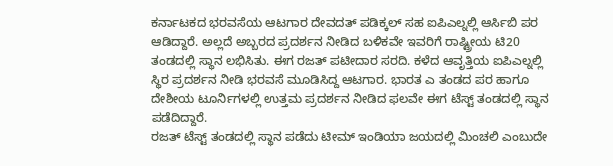ಕರ್ನಾಟಕದ ಭರವಸೆಯ ಆಟಗಾರ ದೇವದತ್ ಪಡಿಕ್ಕಲ್ ಸಹ ಐಪಿಎಲ್ನಲ್ಲಿ ಆರ್ಸಿಬಿ ಪರ ಆಡಿದ್ದಾರೆ. ಅಲ್ಲದೆ ಅಬ್ಬರದ ಪ್ರದರ್ಶನ ನೀಡಿದ ಬಳಿಕವೇ ಇವರಿಗೆ ರಾಷ್ಟ್ರೀಯ ಟಿ20 ತಂಡದಲ್ಲಿ ಸ್ಥಾನ ಲಭಿಸಿತು. ಈಗ ರಜತ್ ಪಟೀದಾರ ಸರದಿ. ಕಳೆದ ಆವೃತ್ತಿಯ ಐಪಿಎಲ್ನಲ್ಲಿ ಸ್ಥಿರ ಪ್ರದರ್ಶನ ನೀಡಿ ಭರವಸೆ ಮೂಡಿಸಿದ್ದ ಆಟಗಾರ. ಭಾರತ ಎ ತಂಡದ ಪರ ಹಾಗೂ ದೇಶೀಯ ಟೂರ್ನಿಗಳಲ್ಲಿ ಉತ್ತಮ ಪ್ರದರ್ಶನ ನೀಡಿದ ಫಲವೇ ಈಗ ಟೆಸ್ಟ್ ತಂಡದಲ್ಲಿ ಸ್ಥಾನ ಪಡೆದಿದ್ದಾರೆ.
ರಜತ್ ಟೆಸ್ಟ್ ತಂಡದಲ್ಲಿ ಸ್ಥಾನ ಪಡೆದು ಟೀಮ್ ಇಂಡಿಯಾ ಜಯದಲ್ಲಿ ಮಿಂಚಲಿ ಎಂಬುದೇ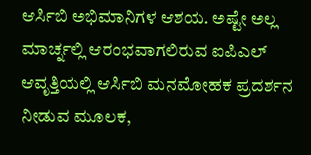ಆರ್ಸಿಬಿ ಅಭಿಮಾನಿಗಳ ಆಶಯ. ಅಷ್ಟೇ ಅಲ್ಲ ಮಾರ್ಚ್ನಲ್ಲಿ ಆರಂಭವಾಗಲಿರುವ ಐಪಿಎಲ್ ಆವೃತ್ತಿಯಲ್ಲಿ ಆರ್ಸಿಬಿ ಮನಮೋಹಕ ಪ್ರದರ್ಶನ ನೀಡುವ ಮೂಲಕ,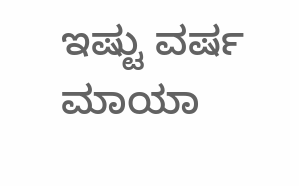ಇಷ್ಟು ವರ್ಷ ಮಾಯಾ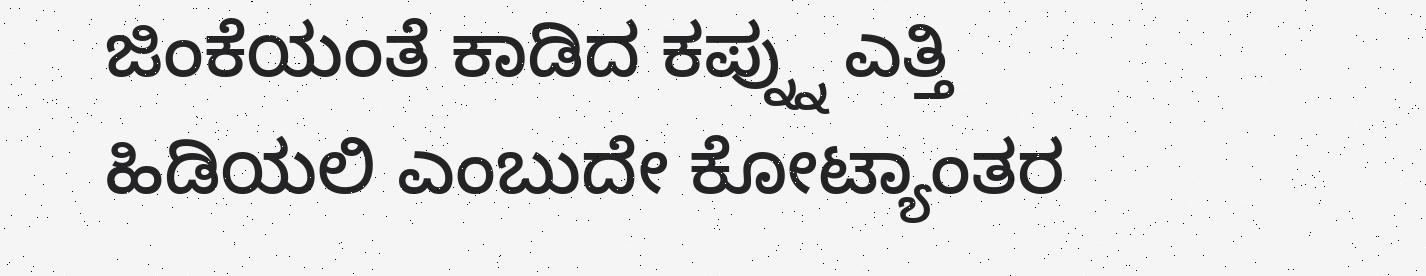ಜಿಂಕೆಯಂತೆ ಕಾಡಿದ ಕಪ್ನ್ನು ಎತ್ತಿ ಹಿಡಿಯಲಿ ಎಂಬುದೇ ಕೋಟ್ಯಾಂತರ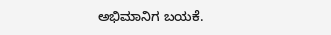ಅಭಿಮಾನಿಗ ಬಯಕೆ.